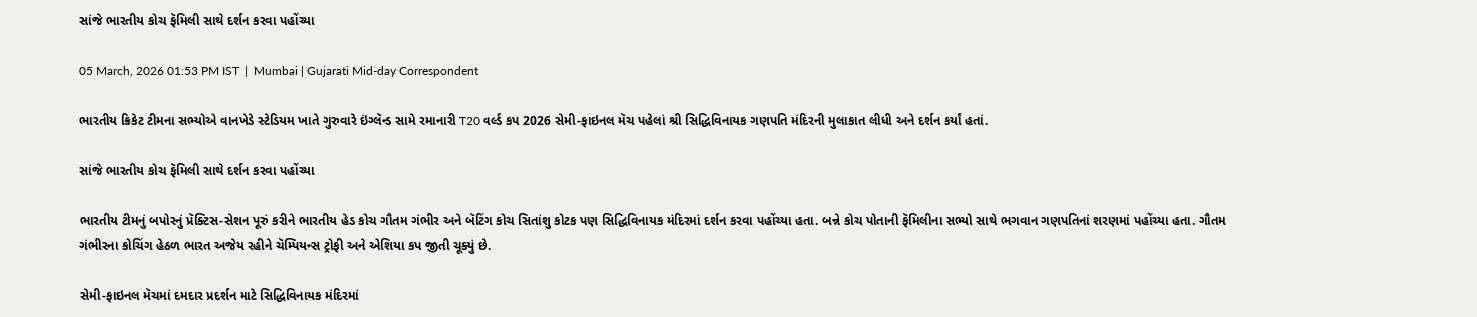સાંજે ભારતીય કોચ ફૅમિલી સાથે દર્શન કરવા પહોંચ્યા

05 March, 2026 01:53 PM IST  |  Mumbai | Gujarati Mid-day Correspondent

ભારતીય ક્રિકેટ ટીમના સભ્યોએ વાનખેડે સ્ટેડિયમ ખાતે ગુરુવારે ઇંગ્લૅન્ડ સામે રમાનારી T20 વર્લ્ડ કપ 2026 સેમી-ફાઇનલ મૅચ પહેલાં શ્રી સિદ્ધિવિનાયક ગણપતિ મંદિરની મુલાકાત લીધી અને દર્શન કર્યાં હતાં.

સાંજે ભારતીય કોચ ફૅમિલી સાથે દર્શન કરવા પહોંચ્યા

ભારતીય ટીમનું બપોરનું પ્રૅક્ટિસ-સેશન પૂરું કરીને ભારતીય હેડ કોચ ગૌતમ ગંભીર અને બૅટિંગ કોચ સિતાંશુ કોટક પણ સિદ્ધિવિનાયક મંદિરમાં દર્શન કરવા પહોંચ્યા હતા. બન્ને કોચ પોતાની ફૅમિલીના સભ્યો સાથે ભગવાન ગણપતિનાં શરણમાં પહોંચ્યા હતા. ગૌતમ ગંભીરના કોચિંગ હેઠળ ભારત અજેય રહીને ચૅમ્પિયન્સ ટ્રોફી અને એશિયા કપ જીતી ચૂક્યું છે.

સેમી-ફાઇનલ મૅચમાં દમદાર પ્રદર્શન માટે સિદ્ધિવિનાયક મંદિરમાં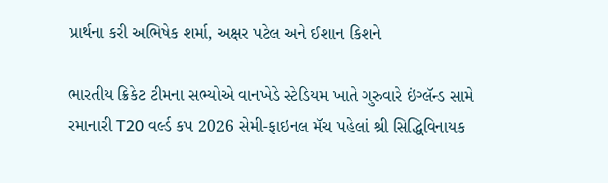પ્રાર્થના કરી અભિષેક શર્મા, અક્ષર પટેલ અને ઈશાન કિશને

ભારતીય ક્રિકેટ ટીમના સભ્યોએ વાનખેડે સ્ટેડિયમ ખાતે ગુરુવારે ઇંગ્લૅન્ડ સામે રમાનારી T20 વર્લ્ડ કપ 2026 સેમી-ફાઇનલ મૅચ પહેલાં શ્રી સિદ્ધિવિનાયક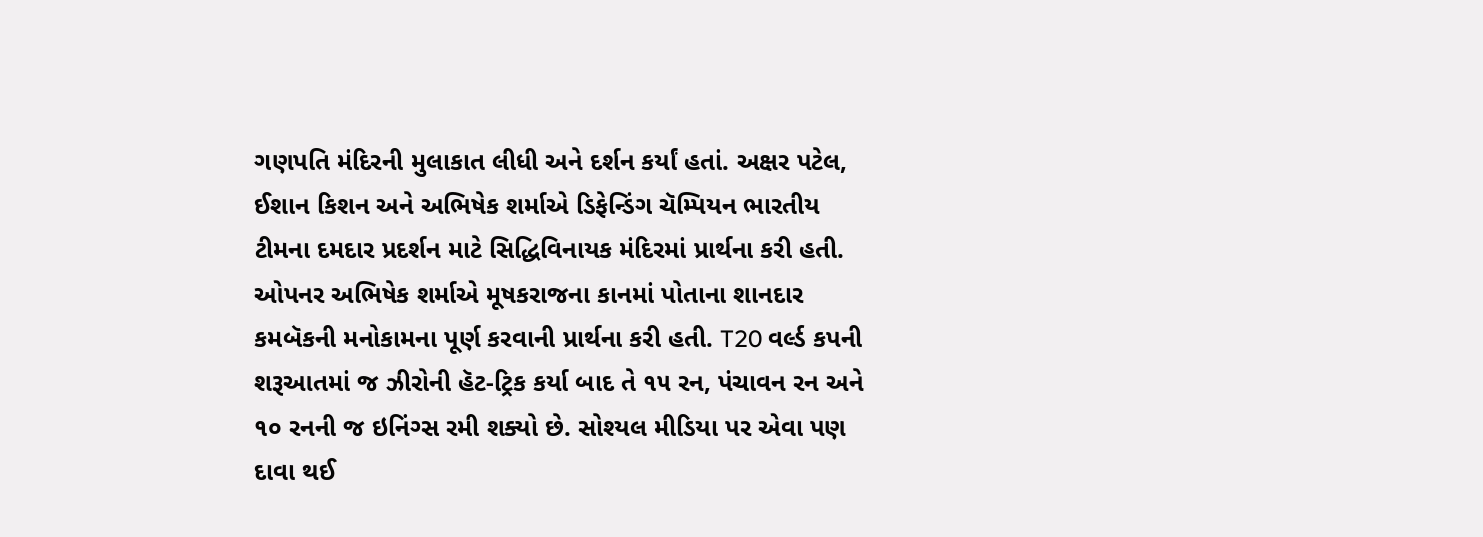ગણપતિ મંદિરની મુલાકાત લીધી અને દર્શન કર્યાં હતાં. અક્ષર પટેલ, ઈશાન કિશન અને અભિષેક શર્માએ ડિફેન્ડિંગ ચૅમ્પિયન ભારતીય ટીમના દમદાર પ્રદર્શન માટે સિદ્ધિવિનાયક મંદિરમાં પ્રાર્થના કરી હતી. ઓપનર અભિષેક શર્માએ મૂષકરાજના કાનમાં પોતાના શાનદાર કમબૅકની મનોકામના પૂર્ણ કરવાની પ્રાર્થના કરી હતી. T20 વર્લ્ડ કપની શરૂઆતમાં જ ઝીરોની હૅટ-ટ્રિક કર્યા બાદ તે ૧૫ રન, પંચાવન રન અને ૧૦ રનની જ ઇનિંગ્સ રમી શક્યો છે. સોશ્યલ મીડિયા પર એવા પણ દાવા થઈ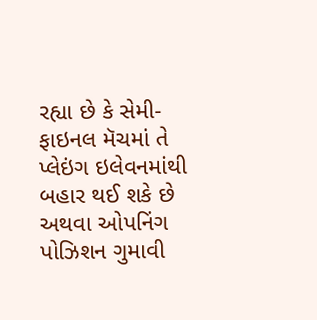રહ્યા છે કે સેમી-ફાઇનલ મૅચમાં તે પ્લેઇંગ ઇલેવનમાંથી બહાર થઈ શકે છે અથવા ઓપનિંગ પોઝિશન ગુમાવી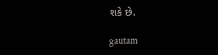શકે છે.

gautam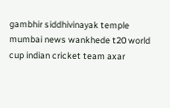gambhir siddhivinayak temple mumbai news wankhede t20 world cup indian cricket team axar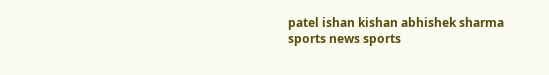patel ishan kishan abhishek sharma sports news sports